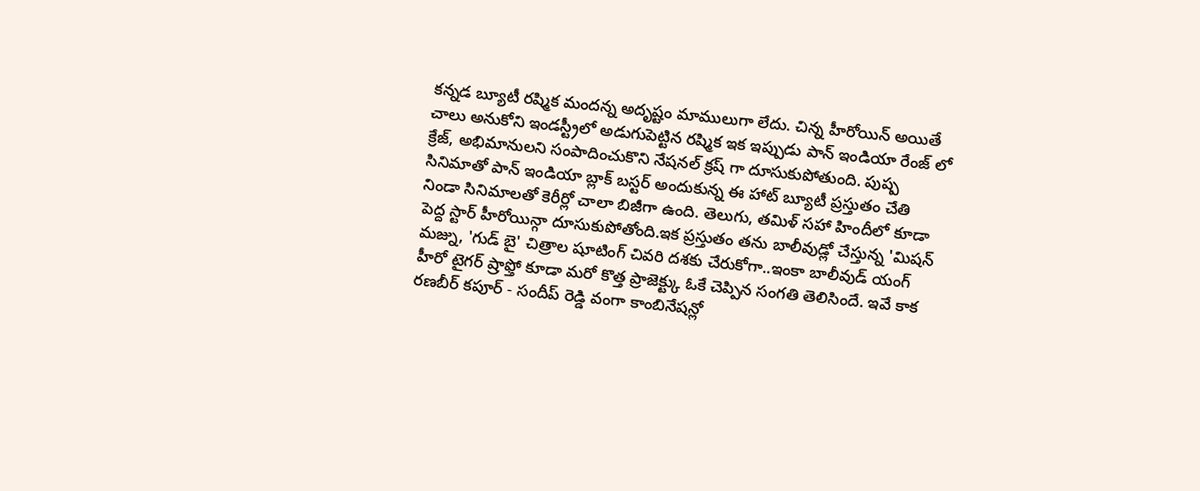కన్నడ బ్యూటీ రష్మిక మందన్న అదృష్టం మాములుగా లేదు. చిన్న హీరోయిన్ అయితే చాలు అనుకోని ఇండస్ట్రీలో అడుగుపెట్టిన రష్మిక ఇక ఇప్పుడు పాన్ ఇండియా రేంజ్ లో క్రేజ్, అభిమానులని సంపాదించుకొని నేషనల్ క్రష్ గా దూసుకుపోతుంది. పుష్ప సినిమాతో పాన్ ఇండియా బ్లాక్ బస్టర్ అందుకున్న ఈ హాట్ బ్యూటీ ప్రస్తుతం చేతి నిండా సినిమాలతో కెరీర్లో చాలా బిజీగా ఉంది. తెలుగు, తమిళ్ సహా హిందీలో కూడా పెద్ద స్టార్ హీరోయిన్గా దూసుకుపోతోంది.ఇక ప్రస్తుతం తను బాలీవుడ్లో చేస్తున్న 'మిషన్ మజ్ను, 'గుడ్ బై' చిత్రాల షూటింగ్ చివరి దశకు చేరుకోగా..ఇంకా బాలీవుడ్ యంగ్ హీరో టైగర్ ష్రాఫ్తో కూడా మరో కొత్త ప్రాజెక్ట్కు ఓకే చెప్పిన సంగతి తెలిసిందే. ఇవే కాక రణబీర్ కపూర్ - సందీప్ రెడ్డి వంగా కాంబినేషన్లో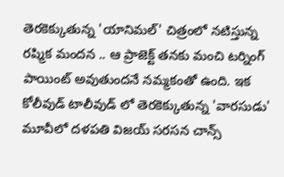తెరకెక్కుతున్న 'యానిమల్' చిత్రంలో నటిస్తున్న రష్మిక మందన .. ఆ ప్రాజెక్ట్ తనకు మంచి టర్నింగ్ పాయింట్ అవుతుందనే నమ్మకంతో ఉంది. ఇక కోలీవుడ్ టాలీవుడ్ లో తెరకెక్కుతున్న 'వారసుడు' మూవీలో దళపతి విజయ్ సరసన చాన్స్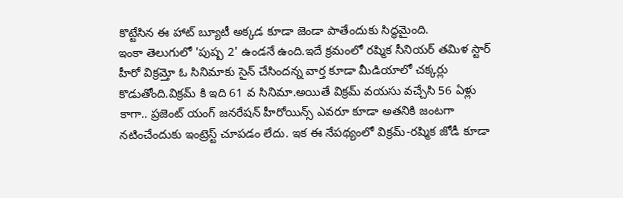కొట్టేసిన ఈ హాట్ బ్యూటీ అక్కడ కూడా జెండా పాతేందుకు సిద్ధమైంది.
ఇంకా తెలుగులో 'పుష్ప 2' ఉండనే ఉంది.ఇదే క్రమంలో రష్మిక సీనియర్ తమిళ స్టార్ హీరో విక్రమ్తో ఓ సినిమాకు సైన్ చేసిందన్న వార్త కూడా మీడియాలో చక్కర్లు కొడుతోంది.విక్రమ్ కి ఇది 61 వ సినిమా.అయితే విక్రమ్ వయసు వచ్చేసి 56 ఏళ్లు కాగా.. ప్రజెంట్ యంగ్ జనరేషన్ హీరోయిన్స్ ఎవరూ కూడా అతనికి జంటగా నటించేందుకు ఇంట్రెస్ట్ చూపడం లేదు. ఇక ఈ నేపథ్యంలో విక్రమ్-రష్మిక జోడీ కూడా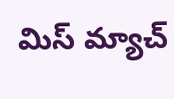మిస్ మ్యాచ్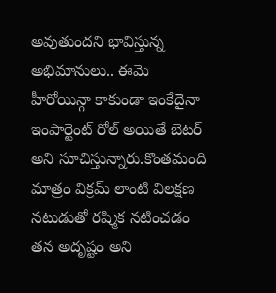అవుతుందని భావిస్తున్న అభిమానులు.. ఈమె హీరోయిన్గా కాకుండా ఇంకేదైనా ఇంపార్టెంట్ రోల్ అయితే బెటర్ అని సూచిస్తున్నారు.కొంతమంది మాత్రం విక్రమ్ లాంటి విలక్షణ నటుడుతో రష్మిక నటించడం తన అదృష్టం అని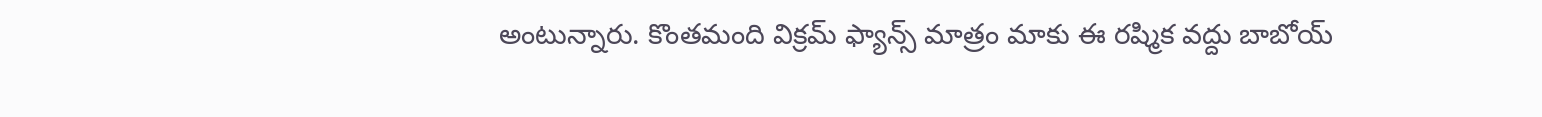అంటున్నారు. కొంతమంది విక్రమ్ ఫ్యాన్స్ మాత్రం మాకు ఈ రష్మిక వద్దు బాబోయ్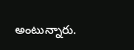అంటున్నారు.